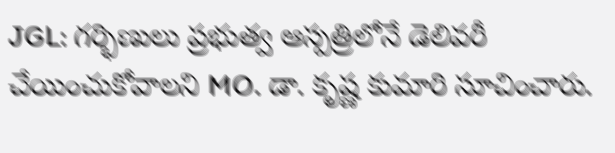JGL: గర్భిణులు ప్రభుత్వ ఆస్పత్రిలోనే డెలివరీ చేయించుకోవాలని MO. డా. కృష్ణ కుమారి సూచించారు.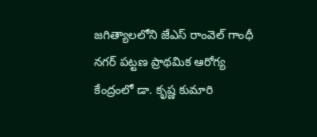జగిత్యాలలోని జేఎస్ రాంవెల్ గాంధీ నగర్ పట్టణ ప్రాథమిక ఆరోగ్య కేంద్రంలో డా. కృష్ణ కుమారి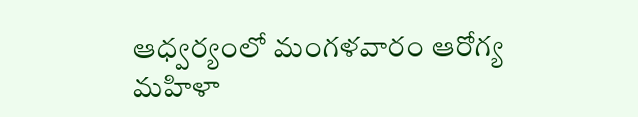ఆధ్వర్యంలో మంగళవారం ఆరోగ్య మహిళా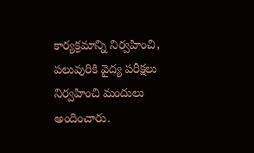కార్యక్రమాన్ని నిర్వహించి, పలువురికి వైద్య పరీక్షలు నిర్వహించి మందులు అందించారు.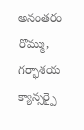అనంతరం రొమ్ము, గర్భాశయ క్యాన్సర్పై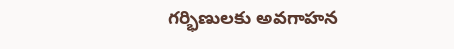గర్భిణులకు అవగాహన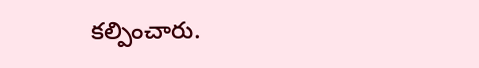కల్పించారు.